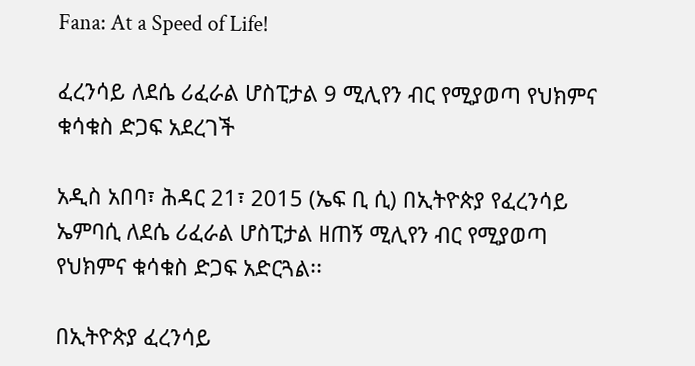Fana: At a Speed of Life!

ፈረንሳይ ለደሴ ሪፈራል ሆስፒታል 9 ሚሊየን ብር የሚያወጣ የህክምና ቁሳቁስ ድጋፍ አደረገች

አዲስ አበባ፣ ሕዳር 21፣ 2015 (ኤፍ ቢ ሲ) በኢትዮጵያ የፈረንሳይ ኤምባሲ ለደሴ ሪፈራል ሆስፒታል ዘጠኝ ሚሊየን ብር የሚያወጣ የህክምና ቁሳቁስ ድጋፍ አድርጓል፡፡

በኢትዮጵያ ፈረንሳይ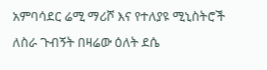አምባሳደር ሬሚ ማሪሾ እና የተለያዩ ሚኒስትሮች ለስራ ጉብኝት በዛሬው ዕለት ደሴ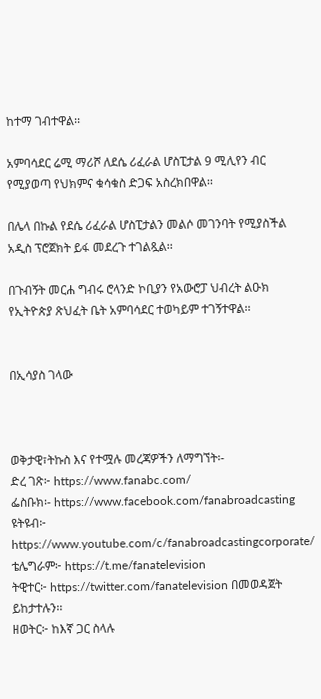ከተማ ገብተዋል፡፡

አምባሳደር ሬሚ ማሪሾ ለደሴ ሪፈራል ሆስፒታል 9 ሚሊየን ብር የሚያወጣ የህክምና ቁሳቁስ ድጋፍ አስረክበዋል፡፡

በሌላ በኩል የደሴ ሪፈራል ሆስፒታልን መልሶ መገንባት የሚያስችል አዲስ ፕሮጀክት ይፋ መደረጉ ተገልጿል፡፡

በጉብኝት መርሐ ግብሩ ሮላንድ ኮቢያን የአውሮፓ ህብረት ልዑክ የኢትዮጵያ ጽህፈት ቤት አምባሳደር ተወካይም ተገኝተዋል፡፡


በኢሳያስ ገላው



ወቅታዊ፣ትኩስ እና የተሟሉ መረጃዎችን ለማግኘት፡-
ድረ ገጽ፦ https://www.fanabc.com/
ፌስቡክ፡- https://www.facebook.com/fanabroadcasting
ዩትዩብ፦ https://www.youtube.com/c/fanabroadcastingcorporate/
ቴሌግራም፦ https://t.me/fanatelevision
ትዊተር፦ https://twitter.com/fanatelevision በመወዳጀት ይከታተሉን፡፡
ዘወትር፦ ከእኛ ጋር ስላሉ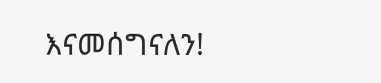እናመሰግናለን!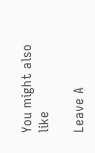You might also like

Leave A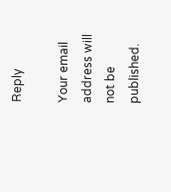Reply

Your email address will not be published.